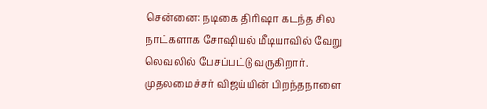சென்னை: நடிகை திரிஷா கடந்த சில நாட்களாக சோஷியல் மீடியாவில் வேறு லெவலில் பேசப்பட்டு வருகிறார். முதலமைச்சர் விஜய்யின் பிறந்தநாளை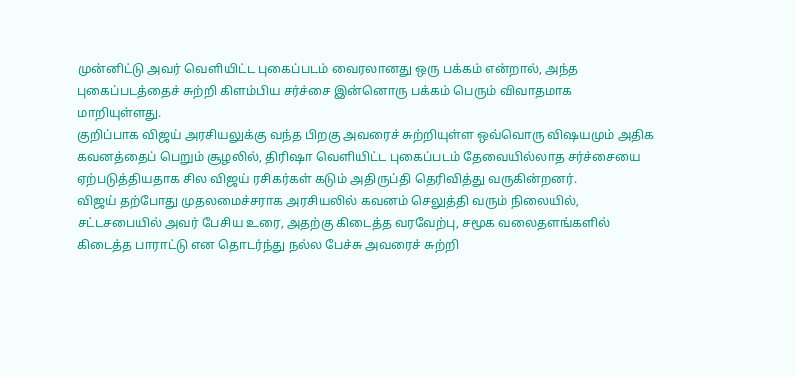முன்னிட்டு அவர் வெளியிட்ட புகைப்படம் வைரலானது ஒரு பக்கம் என்றால், அந்த புகைப்படத்தைச் சுற்றி கிளம்பிய சர்ச்சை இன்னொரு பக்கம் பெரும் விவாதமாக மாறியுள்ளது.
குறிப்பாக விஜய் அரசியலுக்கு வந்த பிறகு அவரைச் சுற்றியுள்ள ஒவ்வொரு விஷயமும் அதிக கவனத்தைப் பெறும் சூழலில், திரிஷா வெளியிட்ட புகைப்படம் தேவையில்லாத சர்ச்சையை ஏற்படுத்தியதாக சில விஜய் ரசிகர்கள் கடும் அதிருப்தி தெரிவித்து வருகின்றனர்.
விஜய் தற்போது முதலமைச்சராக அரசியலில் கவனம் செலுத்தி வரும் நிலையில், சட்டசபையில் அவர் பேசிய உரை, அதற்கு கிடைத்த வரவேற்பு, சமூக வலைதளங்களில் கிடைத்த பாராட்டு என தொடர்ந்து நல்ல பேச்சு அவரைச் சுற்றி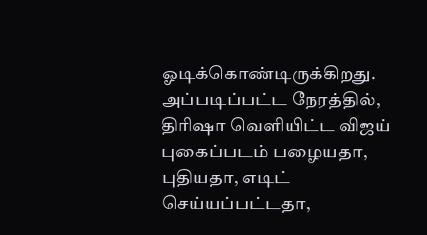ஓடிக்கொண்டிருக்கிறது. அப்படிப்பட்ட நேரத்தில், திரிஷா வெளியிட்ட விஜய் புகைப்படம் பழையதா, புதியதா, எடிட் செய்யப்பட்டதா,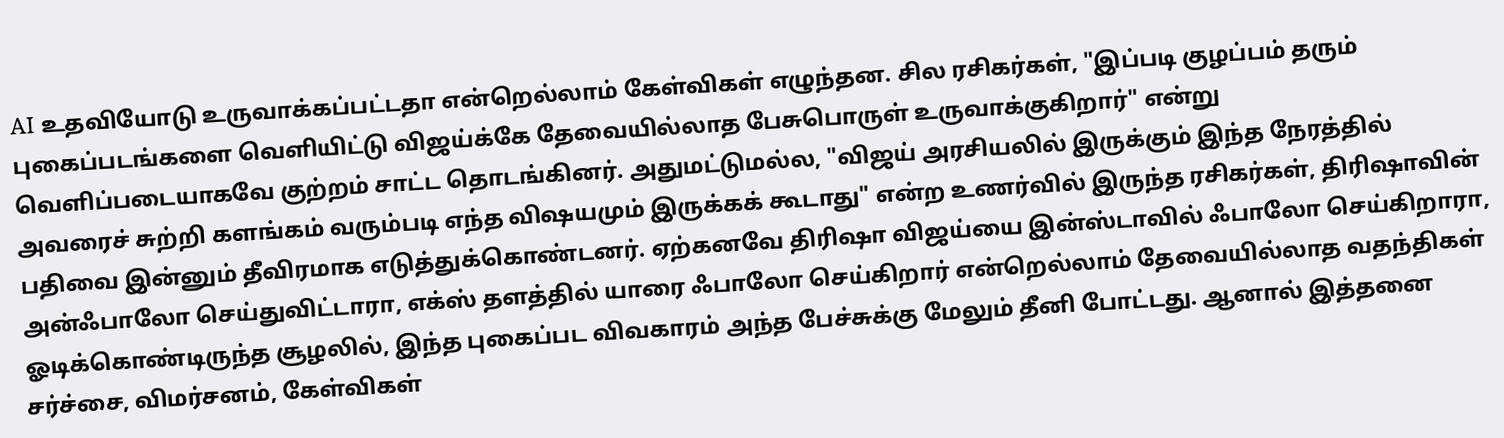AI உதவியோடு உருவாக்கப்பட்டதா என்றெல்லாம் கேள்விகள் எழுந்தன. சில ரசிகர்கள், "இப்படி குழப்பம் தரும் புகைப்படங்களை வெளியிட்டு விஜய்க்கே தேவையில்லாத பேசுபொருள் உருவாக்குகிறார்" என்று வெளிப்படையாகவே குற்றம் சாட்ட தொடங்கினர். அதுமட்டுமல்ல, "விஜய் அரசியலில் இருக்கும் இந்த நேரத்தில் அவரைச் சுற்றி களங்கம் வரும்படி எந்த விஷயமும் இருக்கக் கூடாது" என்ற உணர்வில் இருந்த ரசிகர்கள், திரிஷாவின் பதிவை இன்னும் தீவிரமாக எடுத்துக்கொண்டனர். ஏற்கனவே திரிஷா விஜய்யை இன்ஸ்டாவில் ஃபாலோ செய்கிறாரா, அன்ஃபாலோ செய்துவிட்டாரா, எக்ஸ் தளத்தில் யாரை ஃபாலோ செய்கிறார் என்றெல்லாம் தேவையில்லாத வதந்திகள் ஓடிக்கொண்டிருந்த சூழலில், இந்த புகைப்பட விவகாரம் அந்த பேச்சுக்கு மேலும் தீனி போட்டது. ஆனால் இத்தனை சர்ச்சை, விமர்சனம், கேள்விகள்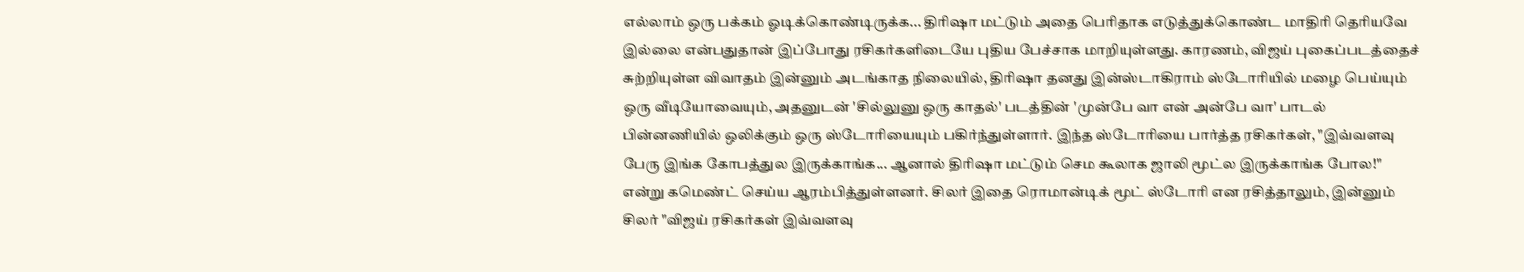எல்லாம் ஒரு பக்கம் ஓடிக்கொண்டிருக்க... திரிஷா மட்டும் அதை பெரிதாக எடுத்துக்கொண்ட மாதிரி தெரியவே இல்லை என்பதுதான் இப்போது ரசிகர்களிடையே புதிய பேச்சாக மாறியுள்ளது. காரணம், விஜய் புகைப்படத்தைச் சுற்றியுள்ள விவாதம் இன்னும் அடங்காத நிலையில், திரிஷா தனது இன்ஸ்டாகிராம் ஸ்டோரியில் மழை பெய்யும் ஒரு வீடியோவையும், அதனுடன் 'சில்லுனு ஒரு காதல்' படத்தின் 'முன்பே வா என் அன்பே வா' பாடல் பின்னணியில் ஒலிக்கும் ஒரு ஸ்டோரியையும் பகிர்ந்துள்ளார். இந்த ஸ்டோரியை பார்த்த ரசிகர்கள், "இவ்வளவு பேரு இங்க கோபத்துல இருக்காங்க... ஆனால் திரிஷா மட்டும் செம கூலாக ஜாலி மூட்ல இருக்காங்க போல!" என்று கமெண்ட் செய்ய ஆரம்பித்துள்ளனர். சிலர் இதை ரொமான்டிக் மூட் ஸ்டோரி என ரசித்தாலும், இன்னும் சிலர் "விஜய் ரசிகர்கள் இவ்வளவு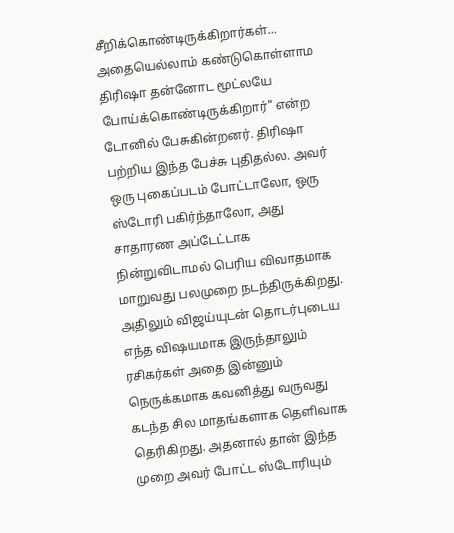சீறிக்கொண்டிருக்கிறார்கள்... அதையெல்லாம் கண்டுகொள்ளாம திரிஷா தன்னோட மூட்லயே போய்க்கொண்டிருக்கிறார்" என்ற டோனில் பேசுகின்றனர். திரிஷா பற்றிய இந்த பேச்சு புதிதல்ல. அவர் ஒரு புகைப்படம் போட்டாலோ, ஒரு ஸ்டோரி பகிர்ந்தாலோ, அது சாதாரண அப்டேட்டாக நின்றுவிடாமல் பெரிய விவாதமாக மாறுவது பலமுறை நடந்திருக்கிறது. அதிலும் விஜய்யுடன் தொடர்புடைய எந்த விஷயமாக இருந்தாலும் ரசிகர்கள் அதை இன்னும் நெருக்கமாக கவனித்து வருவது கடந்த சில மாதங்களாக தெளிவாக தெரிகிறது. அதனால் தான் இந்த முறை அவர் போட்ட ஸ்டோரியும்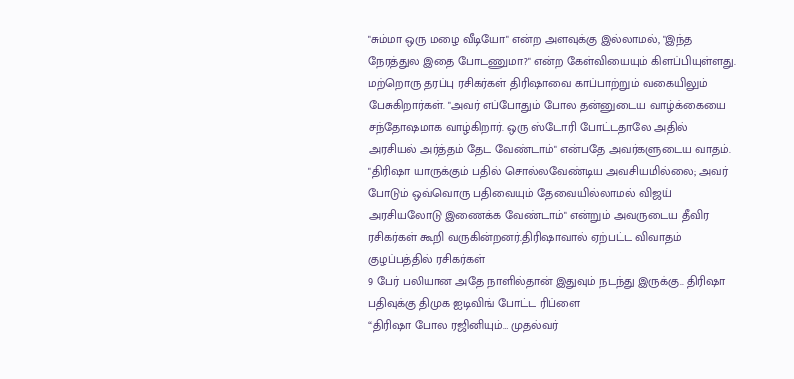"சும்மா ஒரு மழை வீடியோ" என்ற அளவுக்கு இல்லாமல், "இந்த நேரத்துல இதை போடணுமா?" என்ற கேள்வியையும் கிளப்பியுள்ளது. மற்றொரு தரப்பு ரசிகர்கள் திரிஷாவை காப்பாற்றும் வகையிலும் பேசுகிறார்கள். "அவர் எப்போதும் போல தன்னுடைய வாழ்க்கையை சந்தோஷமாக வாழ்கிறார். ஒரு ஸ்டோரி போட்டதாலே அதில் அரசியல் அர்த்தம் தேட வேண்டாம்" என்பதே அவர்களுடைய வாதம். "திரிஷா யாருக்கும் பதில் சொல்லவேண்டிய அவசியமில்லை; அவர் போடும் ஒவ்வொரு பதிவையும் தேவையில்லாமல் விஜய் அரசியலோடு இணைக்க வேண்டாம்" என்றும் அவருடைய தீவிர ரசிகர்கள் கூறி வருகின்றனர்.திரிஷாவால் ஏற்பட்ட விவாதம்
குழப்பத்தில் ரசிகர்கள்
9 பேர் பலியான அதே நாளில்தான் இதுவும் நடந்து இருக்கு.. திரிஷா பதிவுக்கு திமுக ஐடிவிங் போட்ட ரிப்ளை
“திரிஷா போல ரஜினியும்… முதல்வர்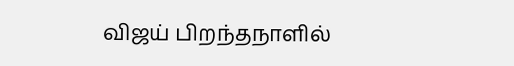விஜய் பிறந்தநாளில்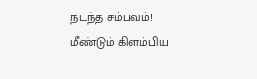நடந்த சம்பவம்! மீண்டும் கிளம்பிய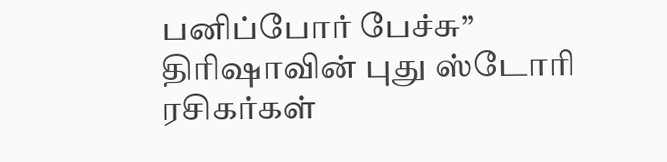பனிப்போர் பேச்சு”
திரிஷாவின் புது ஸ்டோரி
ரசிகர்கள்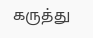கருத்து